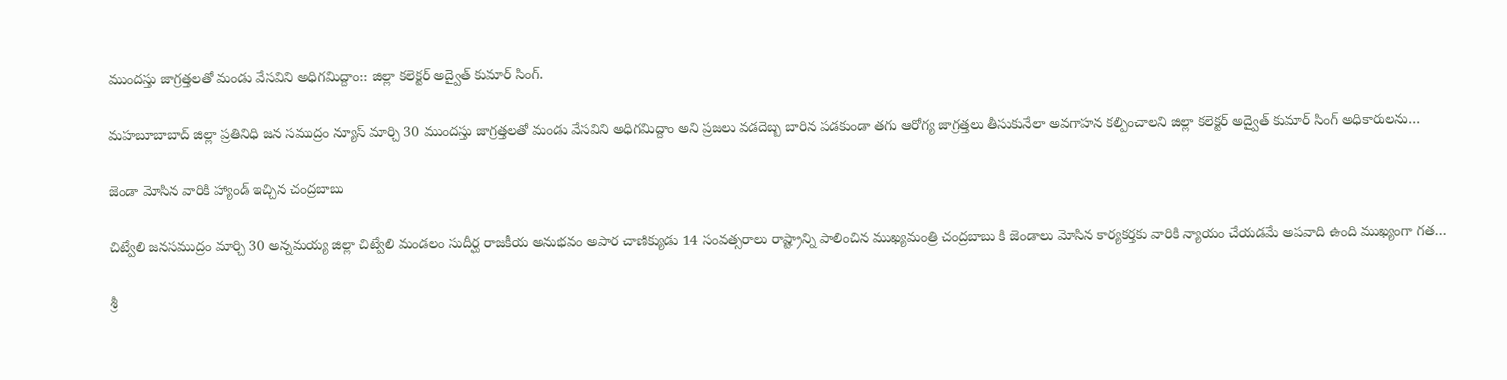ముందస్తు జాగ్రత్తలతో మండు వేసవిని అధిగమిద్దాం:: జిల్లా కలెక్టర్ అద్వైత్ కుమార్ సింగ్.

మహబూబాబాద్ జిల్లా ప్రతినిధి జన సముద్రం న్యూస్ మార్చి 30 ముందస్తు జాగ్రత్తలతో మండు వేసవిని అధిగమిద్దాం అని ప్రజలు వడదెబ్బ బారిన పడకుండా తగు ఆరోగ్య జాగ్రత్తలు తీసుకునేలా అవగాహన కల్పించాలని జిల్లా కలెక్టర్ అద్వైత్ కుమార్ సింగ్ అధికారులను…

జెండా మోసిన వారికి హ్యాండ్ ఇచ్చిన చంద్రబాబు

చిట్వేలి జనసముద్రం మార్చి 30 అన్నమయ్య జిల్లా చిట్వేలి మండలం సుదీర్ఘ రాజకీయ అనుభవం అపార చాణిక్యుడు 14 సంవత్సరాలు రాష్ట్రాన్ని పాలించిన ముఖ్యమంత్రి చంద్రబాబు కి జెండాలు మోసిన కార్యకర్తకు వారికి న్యాయం చేయడమే అపవాది ఉంది ముఖ్యంగా గత…

శ్రీ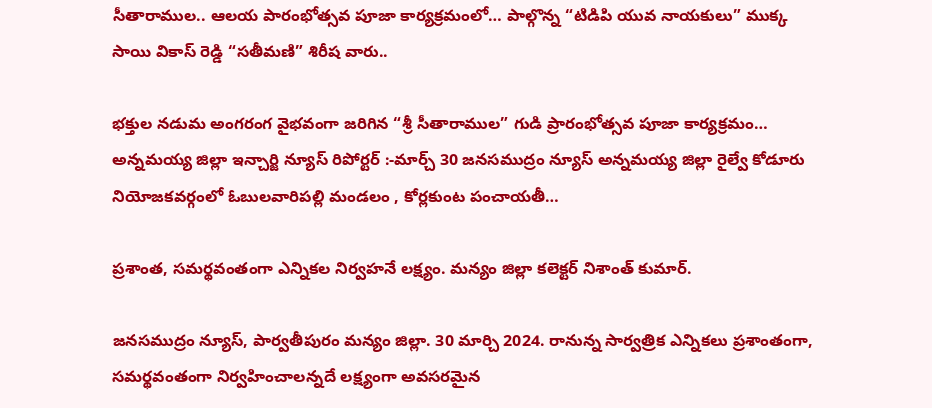సీతారాముల.. ఆలయ పారంభోత్సవ పూజా కార్యక్రమంలో… పాల్గొన్న “టిడిపి యువ నాయకులు” ముక్క సాయి వికాస్ రెడ్డి “సతీమణి” శిరీష వారు..

భక్తుల నడుమ అంగరంగ వైభవంగా జరిగిన “శ్రీ సీతారాముల” గుడి ప్రారంభోత్సవ పూజా కార్యక్రమం… అన్నమయ్య జిల్లా ఇన్చార్జి న్యూస్ రిపోర్టర్ :-మార్చ్ 30 జనసముద్రం న్యూస్ అన్నమయ్య జిల్లా రైల్వే కోడూరు నియోజకవర్గంలో ఓబులవారిపల్లి మండలం , కోర్లకుంట పంచాయతీ…

ప్రశాంత, సమర్థవంతంగా ఎన్నికల నిర్వహనే లక్ష్యం. మన్యం జిల్లా కలెక్టర్ నిశాంత్ కుమార్‌.

జనసముద్రం న్యూస్, పార్వతీపురం మన్యం జిల్లా. 30 మార్చి 2024. రానున్న సార్వత్రిక ఎన్నికలు ప్రశాంతంగా, సమర్థవంతంగా నిర్వహించాలన్నదే లక్ష్యంగా అవసరమైన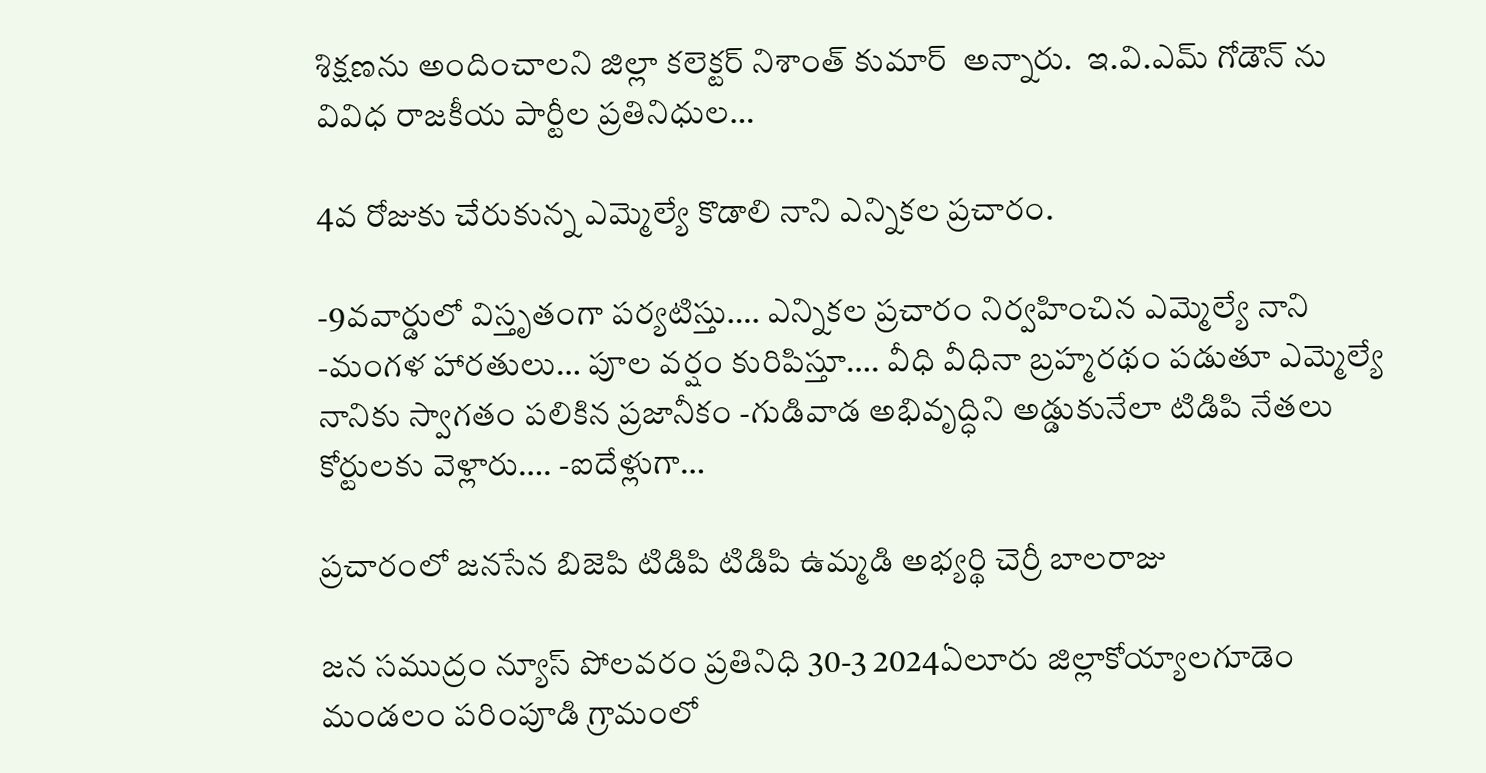శిక్షణను అందించాలని జిల్లా కలెక్టర్ నిశాంత్ కుమార్  అన్నారు.  ఇ.వి.ఎమ్ గోడౌన్ ను వివిధ రాజకీయ పార్టీల ప్రతినిధుల…

4వ రోజుకు చేరుకున్న ఎమ్మెల్యే కొడాలి నాని ఎన్నికల ప్రచారం.

-9వవార్డులో విస్తృతంగా పర్యటిస్తు…. ఎన్నికల ప్రచారం నిర్వహించిన ఎమ్మెల్యే నాని -మంగళ హారతులు… పూల వర్షం కురిపిస్తూ…. వీధి వీధినా బ్రహ్మరథం పడుతూ ఎమ్మెల్యే నానికు స్వాగతం పలికిన ప్రజానీకం -గుడివాడ అభివృద్ధిని అడ్డుకునేలా టిడిపి నేతలు కోర్టులకు వెళ్లారు…. -ఐదేళ్లుగా…

ప్రచారంలో జనసేన బిజెపి టిడిపి టిడిపి ఉమ్మడి అభ్యర్థి చెర్రీ బాలరాజు

జన సముద్రం న్యూస్ పోలవరం ప్రతినిధి 30-3 2024ఏలూరు జిల్లాకోయ్యాలగూడెం మండలం పరింపూడి గ్రామంలో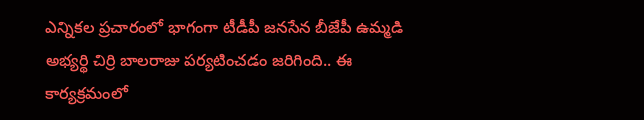ఎన్నికల ప్రచారంలో భాగంగా టీడీపీ జనసేన బీజేపీ ఉమ్మడి అభ్యర్థి చిర్రి బాలరాజు పర్యటించడం జరిగింది.. ఈ కార్యక్రమంలో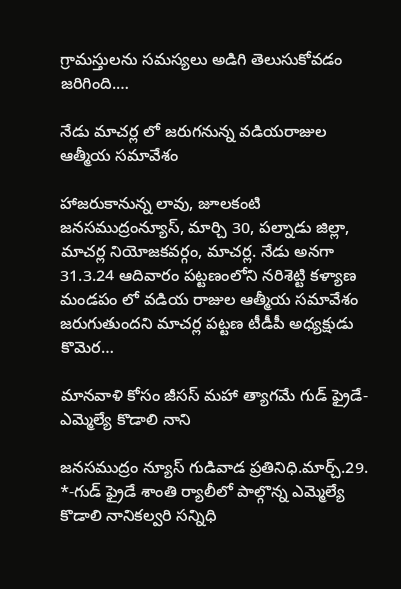గ్రామస్తులను సమస్యలు అడిగి తెలుసుకోవడం జరిగింది.…

నేడు మాచర్ల లో జరుగనున్న వడియరాజుల ఆత్మీయ సమావేశం

హాజరుకానున్న లావు, జూలకంటి జనసముద్రంన్యూస్, మార్చి 30, పల్నాడు జిల్లా, మాచర్ల నియోజకవర్గం, మాచర్ల. నేడు అనగా 31.3.24 ఆదివారం పట్టణంలోని నరిశెట్టి కళ్యాణ మండపం లో వడియ రాజుల ఆత్మీయ సమావేశం జరుగుతుందని మాచర్ల పట్టణ టీడీపీ అధ్యక్షుడు కొమెర…

మానవాళి కోసం జీసస్ మహా త్యాగమే గుడ్ ఫ్రైడే-ఎమ్మెల్యే కొడాలి నాని

జనసముద్రం న్యూస్ గుడివాడ ప్రతినిధి.మార్చ్.29. *-గుడ్ ఫ్రైడే శాంతి ర్యాలీలో పాల్గొన్న ఎమ్మెల్యే కొడాలి నానికల్వరి సన్నిధి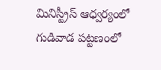మినిస్ట్రీస్ ఆధ్వర్యంలో గుడివాడ పట్టణంలో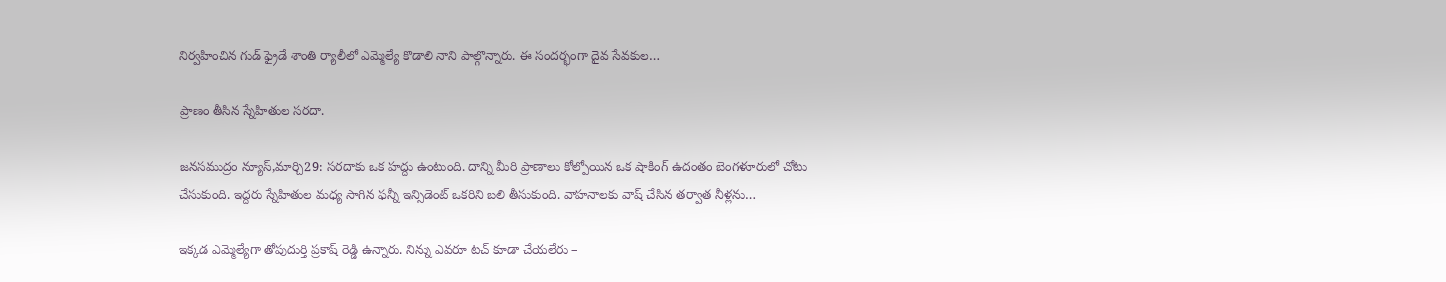నిర్వహించిన గుడ్ ఫ్రైడే శాంతి ర్యాలీలో ఎమ్మెల్యే కొడాలి నాని పాల్గొన్నారు. ఈ సందర్భంగా దైవ సేవకుల…

ప్రాణం తీసిన స్నేహితుల సరదా.

జనసముద్రం న్యూస్,మార్చి29: సరదాకు ఒక హద్దు ఉంటుంది. దాన్ని మీరి ప్రాణాలు కోల్పోయిన ఒక షాకింగ్ ఉదంతం బెంగళూరులో చోటు చేసుకుంది. ఇద్దరు స్నేహితుల మధ్య సాగిన ఫన్నీ ఇన్సిడెంట్ ఒకరిని బలి తీసుకుంది. వాహనాలకు వాష్ చేసిన తర్వాత నీళ్లను…

ఇక్కడ ఎమ్మెల్యేగా తోపుదుర్తి ప్రకాష్ రెడ్డి ఉన్నారు. నిన్ను ఎవరూ టచ్ కూడా చేయలేరు –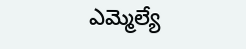ఎమ్మెల్యే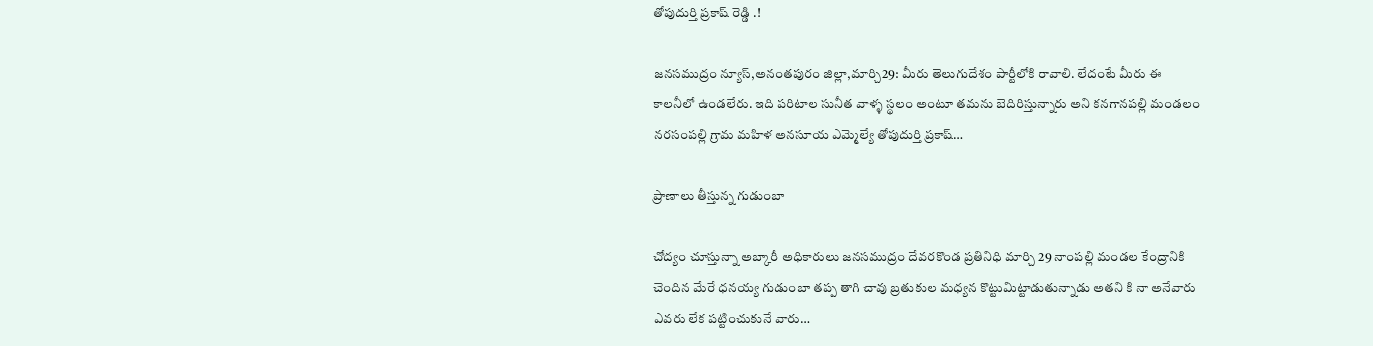తోపుదుర్తి ప్రకాష్ రెడ్డి .!

జనసముద్రం న్యూస్,అనంతపురం జిల్లా,మార్చి29: మీరు తెలుగుదేశం పార్టీలోకి రావాలి. లేదంటే మీరు ఈ కాలనీలో ఉండలేరు. ఇది పరిటాల సునీత వాళ్ళ స్థలం అంటూ తమను బెదిరిస్తున్నారు అని కనగానపల్లి మండలం నరసంపల్లి గ్రామ మహిళ అనసూయ ఎమ్మెల్యే తోపుదుర్తి ప్రకాష్…

ప్రాణాలు తీస్తున్న గుడుంబా

చోద్యం చూస్తున్నా అబ్కారీ అధికారులు జనసముద్రం దేవరకొండ ప్రతినిధి మార్చి 29 నాంపల్లి మండల కేంద్రానికి చెందిన మేరే ధనయ్య గుడుంబా తప్ప తాగి చావు బ్రతుకుల మధ్యన కొట్టుమిట్టాడుతున్నాడు అతని కి నా అనేవారు ఎవరు లేక పట్టించుకునే వారు…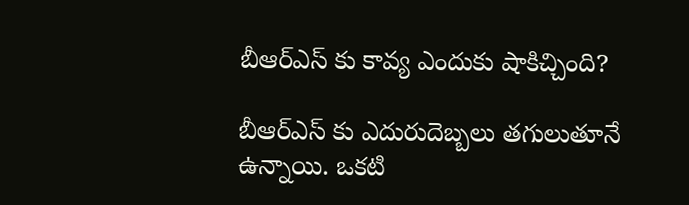బీఆర్ఎస్ కు కావ్య ఎందుకు షాకిచ్చింది?

బీఆర్ఎస్ కు ఎదురుదెబ్బలు తగులుతూనే ఉన్నాయి. ఒకటి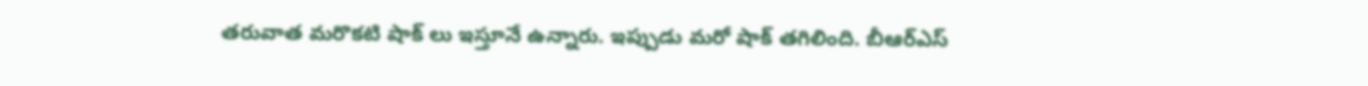తరువాత మరొకటి షాక్ లు ఇస్తూనే ఉన్నారు. ఇప్పుడు మరో షాక్ తగిలింది. బీఆర్ఎస్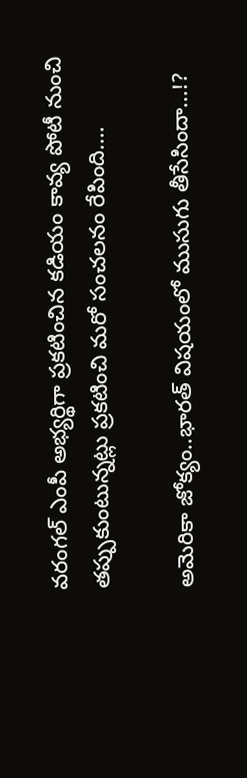వరంగల్ ఎంపీ అభ్యర్థిగా ప్రకటించిన కడియం కావ్య పోటీ నుంచి తప్పుకుంటున్నట్లు ప్రకటించి మరో సంచలనం రేపింది.…

అమెరికా జోక్యం..భారత్ విషయంలో ముసుగు తీసేసిందా…!?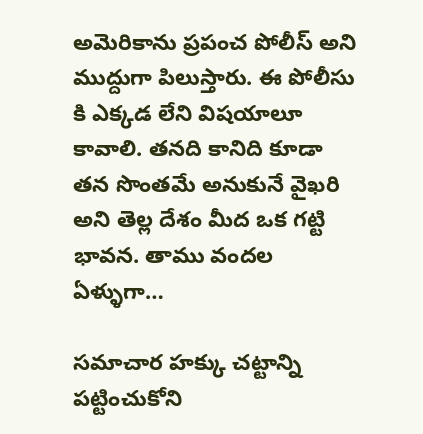అమెరికాను ప్రపంచ పోలీస్ అని ముద్దుగా పిలుస్తారు. ఈ పోలీసు కి ఎక్కడ లేని విషయాలూ కావాలి. తనది కానిది కూడా తన సొంతమే అనుకునే వైఖరి అని తెల్ల దేశం మీద ఒక గట్టి భావన. తాము వందల ఏళ్ళుగా…

సమాచార హక్కు చట్టాన్ని పట్టించుకోని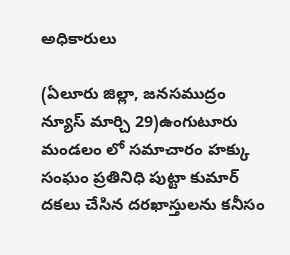అధికారులు

(ఏలూరు జిల్లా, జనసముద్రం న్యూస్ మార్చి 29)ఉంగుటూరు మండలం లో సమాచారం హక్కు సంఘం ప్రతినిధి పుట్టా కుమార్ దకలు చేసిన దరఖాస్తులను కనీసం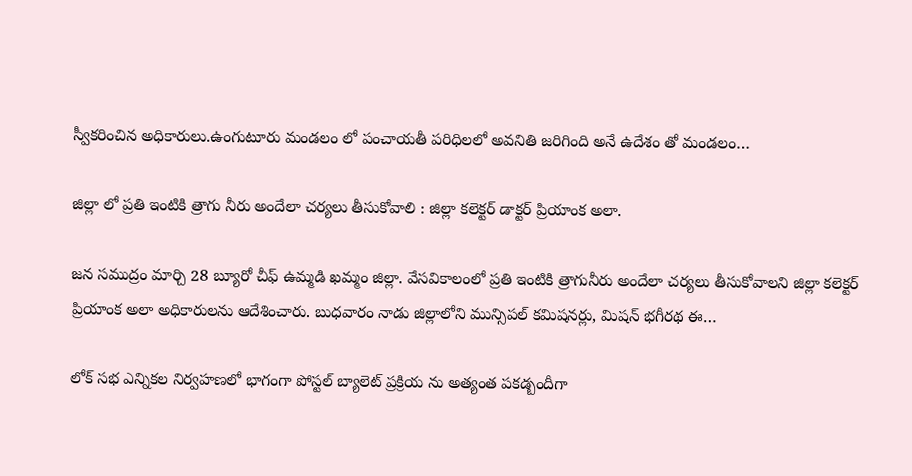స్వీకరించిన అధికారులు.ఉంగుటూరు మండలం లో పంచాయతీ పరిధిలలో అవనితి జరిగింది అనే ఉదేశం తో మండలం…

జిల్లా లో ప్రతి ఇంటికి త్రాగు నీరు అందేలా చర్యలు తీసుకోవాలి : జిల్లా కలెక్టర్ డాక్టర్ ప్రియాంక అలా.

జన సముద్రం మార్చి 28 బ్యూరో చీఫ్ ఉమ్మడి ఖమ్మం జిల్లా. వేసవికాలంలో ప్రతి ఇంటికి త్రాగునీరు అందేలా చర్యలు తీసుకోవాలని జిల్లా కలెక్టర్ ప్రియాంక అలా అధికారులను ఆదేశించారు. బుధవారం నాడు జిల్లాలోని మున్సిపల్ కమిషనర్లు, మిషన్ భగీరథ ఈ…

లోక్ సభ ఎన్నికల నిర్వహణలో భాగంగా పోస్టల్ బ్యాలెట్ ప్రక్రియ ను అత్యంత పకడ్బందీగా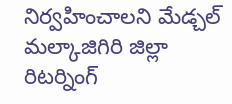నిర్వహించాలని మేడ్చల్ మల్కాజిగిరి జిల్లా రిటర్నింగ్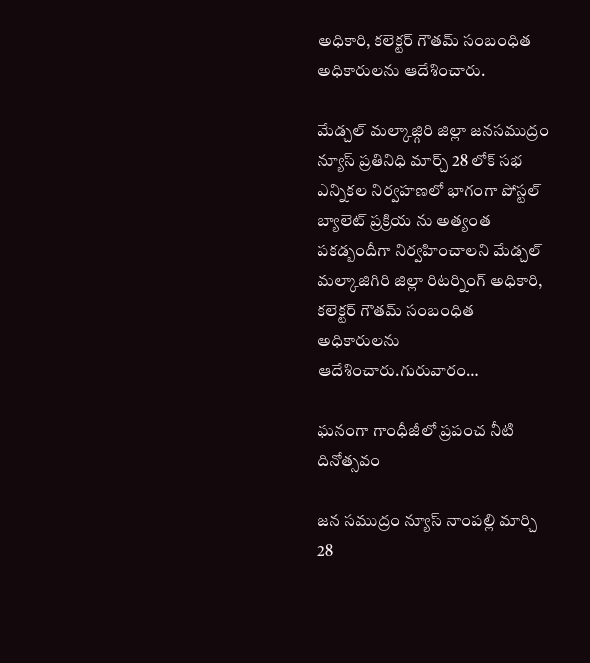అధికారి, కలెక్టర్ గౌతమ్ సంబంధిత అధికారులను ఆదేశించారు.

మేడ్చల్ మల్కాజ్గిరి జిల్లా జనసముద్రం న్యూస్ ప్రతినిధి మార్చ్ 28 లోక్ సభ ఎన్నికల నిర్వహణలో భాగంగా పోస్టల్ బ్యాలెట్ ప్రక్రియ ను అత్యంత పకడ్బందీగా నిర్వహించాలని మేడ్చల్ మల్కాజిగిరి జిల్లా రిటర్నింగ్ అధికారి, కలెక్టర్ గౌతమ్ సంబంధిత అధికారులను ఆదేశించారు.గురువారం…

ఘనంగా గాంధీజీలో ప్రపంచ నీటి దినోత్సవం

జన సముద్రం న్యూస్ నాంపల్లి మార్చి 28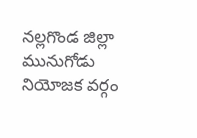నల్లగొండ జిల్లా మునుగోడు నియోజక వర్గం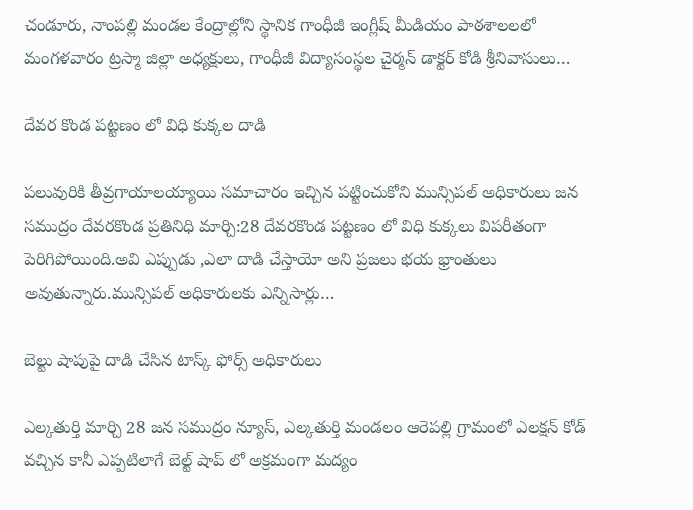చండూరు, నాంపల్లి మండల కేంద్రాల్లోని స్థానిక గాంధీజీ ఇంగ్లీష్ మీడియం పాఠశాలలలో మంగళవారం ట్రస్మా జిల్లా అధ్యక్షులు, గాంధీజీ విద్యాసంస్థల చైర్మన్ డాక్టర్ కోడి శ్రీనివాసులు…

దేవర కొండ పట్టణం లో విధి కుక్కల దాడి

పలువురికి తీవ్రగాయాలయ్యాయి సమాచారం ఇచ్చిన పట్టించుకోని మున్సిపల్ అధికారులు జన సముద్రం దేవరకొండ ప్రతినిధి మార్చి:28 దేవరకొండ పట్టణం లో విధి కుక్కలు విపరీతంగా పెరిగిపోయింది.అవి ఎప్పుడు ,ఎలా దాడి చేస్తాయో అని ప్రజలు భయ భ్రాంతులు అవుతున్నారు.మున్సిపల్ అధికారులకు ఎన్నిసార్లు…

బెల్టు షాపుపై దాడి చేసిన టాస్క్ ఫోర్స్ అధికారులు

ఎల్కతుర్తి మార్చి 28 జన సముద్రం న్యూస్, ఎల్కతుర్తి మండలం ఆరెపల్లి గ్రామంలో ఎలక్షన్ కోడ్ వచ్చిన కానీ ఎప్పటిలాగే బెల్ట్ షాప్ లో అక్రమంగా మద్యం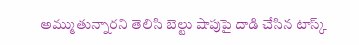అమ్ముతున్నారని తెలిసి బెల్టు షాపుపై దాడి చేసిన టాస్క్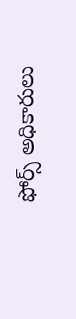ఫోర్స్ అధికారులు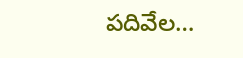పదివేల…